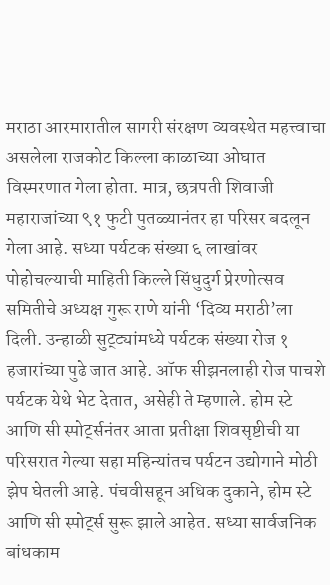मराठा आरमारातील सागरी संरक्षण व्यवस्थेत महत्त्वाचा असलेला राजकोट किल्ला काळाच्या ओघात विस्मरणात गेला होता. मात्र, छत्रपती शिवाजी महाराजांच्या ९१ फुटी पुतळ्यानंतर हा परिसर बदलून गेला आहे. सध्या पर्यटक संख्या ६ लाखांवर पोहोचल्याची माहिती किल्ले सिंधुदुर्ग प्रेरणोत्सव समितीचे अध्यक्ष गुरू राणे यांनी ‘दिव्य मराठी’ला दिली. उन्हाळी सुट्ट्यांमध्ये पर्यटक संख्या रोज १ हजारांच्या पुढे जात आहे. ऑफ सीझनलाही रोज पाचशे पर्यटक येथे भेट देतात, असेही ते म्हणाले. होम स्टे आणि सी स्पोर्ट्सनंतर आता प्रतीक्षा शिवसृष्टीची या परिसरात गेल्या सहा महिन्यांतच पर्यटन उद्योगाने मोठी झेप घेतली आहे. पंचवीसहून अधिक दुकाने, होम स्टे आणि सी स्पोर्ट्स सुरू झाले आहेत. सध्या सार्वजनिक बांधकाम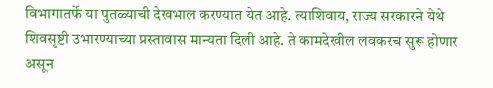विभागातर्फे या पुतळ्याची देखभाल करण्यात येत आहे. त्याशिवाय, राज्य सरकारने येथे शिवसृष्टी उभारण्याच्या प्रस्तावास मान्यता दिली आहे. ते कामदेखील लवकरच सुरू होणार असून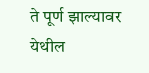ते पूर्ण झाल्यावर येथील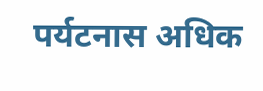पर्यटनास अधिक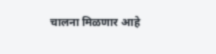चालना मिळणार आहे